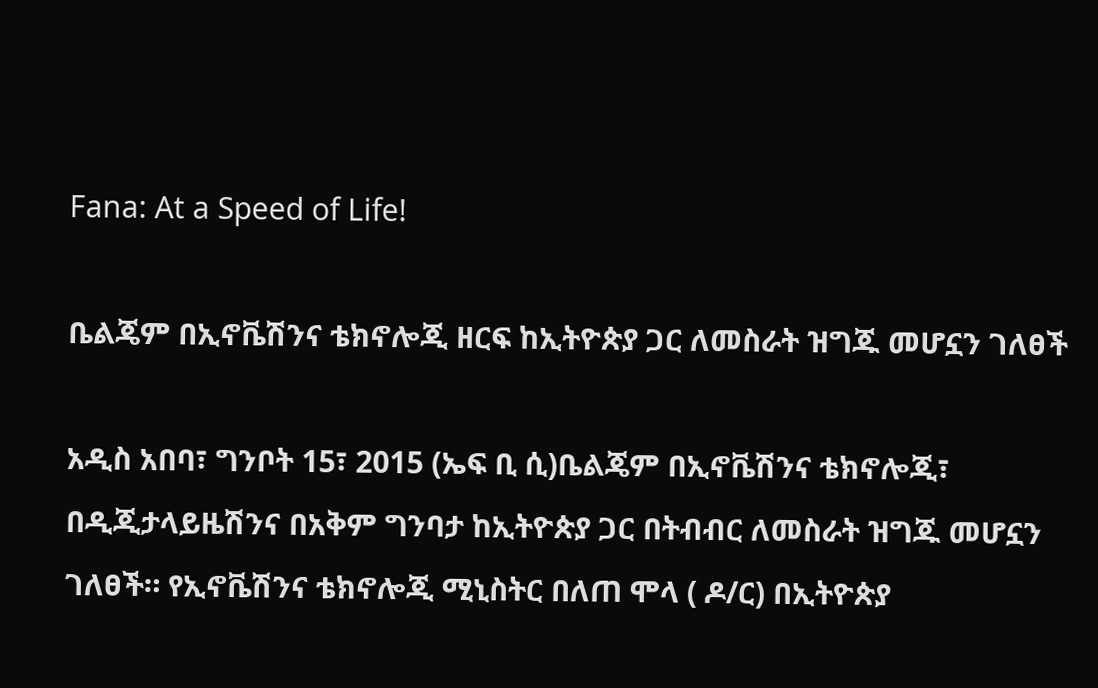Fana: At a Speed of Life!

ቤልጄም በኢኖቬሽንና ቴክኖሎጂ ዘርፍ ከኢትዮጵያ ጋር ለመስራት ዝግጁ መሆኗን ገለፀች

አዲስ አበባ፣ ግንቦት 15፣ 2015 (ኤፍ ቢ ሲ)ቤልጄም በኢኖቬሽንና ቴክኖሎጂ፣ በዲጂታላይዜሽንና በአቅም ግንባታ ከኢትዮጵያ ጋር በትብብር ለመስራት ዝግጁ መሆኗን ገለፀች። የኢኖቬሽንና ቴክኖሎጂ ሚኒስትር በለጠ ሞላ ( ዶ/ር) በኢትዮጵያ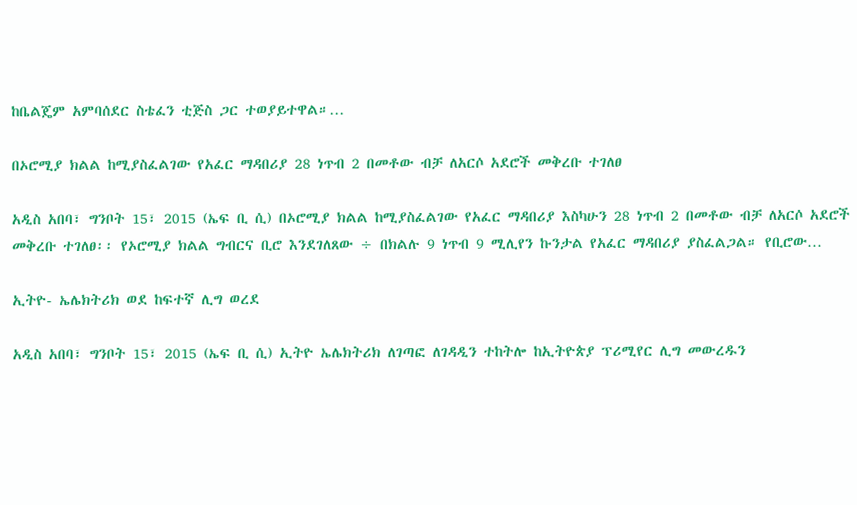ከቤልጄም አምባሰደር ስቴፈን ቲጅስ ጋር ተወያይተዋል።…

በኦሮሚያ ክልል ከሚያስፈልገው የአፈር ማዳበሪያ 28 ነጥብ 2 በመቶው ብቻ ለአርሶ አደሮች መቅረቡ ተገለፀ

አዲስ አበባ፣ ግንቦት 15፣ 2015 (ኤፍ ቢ ሲ) በኦሮሚያ ክልል ከሚያስፈልገው የአፈር ማዳበሪያ እስካሁን 28 ነጥብ 2 በመቶው ብቻ ለአርሶ አደሮች መቅረቡ ተገለፀ፡፡ የኦሮሚያ ክልል ግብርና ቢሮ እንደገለጸው ÷ በክልሉ 9 ነጥብ 9 ሚሊየን ኩንታል የአፈር ማዳበሪያ ያስፈልጋል። የቢሮው…

ኢትዮ- ኤሌክትሪክ ወደ ከፍተኛ ሊግ ወረደ

አዲስ አበባ፣ ግንቦት 15፣ 2015 (ኤፍ ቢ ሲ) ኢትዮ ኤሌክትሪክ ለገጣፎ ለገዳዲን ተከትሎ ከኢትዮጵያ ፕሪሚየር ሊግ መውረዱን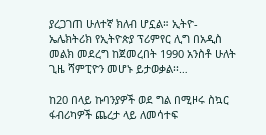ያረጋገጠ ሁለተኛ ክለብ ሆኗል። ኢትዮ- ኤሌክትሪክ የኢትዮጵያ ፕሪምየር ሊግ በአዲስ መልክ መደረግ ከጀመረበት 1990 አንስቶ ሁለት ጊዜ ሻምፒዮን መሆኑ ይታወቃል፡፡…

ከ20 በላይ ኩባንያዎች ወደ ግል በሚዞሩ ስኳር ፋብሪካዎች ጨረታ ላይ ለመሳተፍ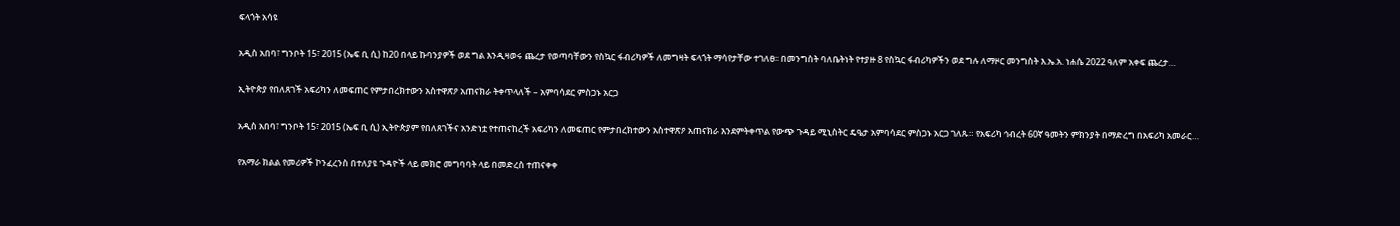ፍላጎት አሳዩ

አዲስ አበባ፣ ግንቦት 15፣ 2015 (ኤፍ ቢ ሲ) ከ20 በላይ ኩባንያዎች ወደ ግል እንዲዛወሩ ጨረታ የወጣባቸውን የስኳር ፋብሪካዎች ለመግዛት ፍላጎት ማሳየታቸው ተገለፀ፡፡ በመንግስት ባለቤትነት የተያዙ 8 የስኳር ፋብሪካዎችን ወደ ግሉ ለማዞር መንግስት እ.ኤ.አ. ነሐሴ 2022 ዓለም አቀፍ ጨረታ…

ኢትዮጵያ የበለጸገች አፍሪካን ለመፍጠር የምታበረክተውን አስተዋጽዖ አጠናክራ ትቀጥላለች – አምባሳደር ምስጋኑ አርጋ

አዲስ አበባ፣ ግንቦት 15፣ 2015 (ኤፍ ቢ ሲ) ኢትዮጵያም የበለጸገችና አንድነቷ የተጠናከረች አፍሪካን ለመፍጠር የምታበረክተውን አስተዋጽዖ አጠናክራ እንደምትቀጥል የውጭ ጉዳይ ሚኒስትር ዴዔታ አምባሳደር ምስጋኑ አርጋ ገለጹ። የአፍሪካ ኅብረት 60ኛ ዓመትን ምክንያት በማድረግ በአፍሪካ አመራር…

የአማራ ክልል የመሪዎች ኮንፈረንስ በተለያዩ ጉዳዮች ላይ መክሮ መግባባት ላይ በመድረስ ተጠናቀቀ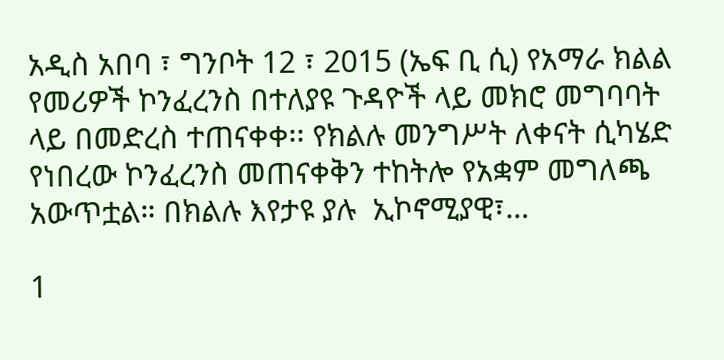አዲስ አበባ ፣ ግንቦት 12 ፣ 2015 (ኤፍ ቢ ሲ) የአማራ ክልል የመሪዎች ኮንፈረንስ በተለያዩ ጉዳዮች ላይ መክሮ መግባባት ላይ በመድረስ ተጠናቀቀ፡፡ የክልሉ መንግሥት ለቀናት ሲካሄድ የነበረው ኮንፈረንስ መጠናቀቅን ተከትሎ የአቋም መግለጫ አውጥቷል። በክልሉ እየታዩ ያሉ  ኢኮኖሚያዊ፣…

1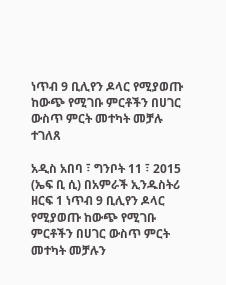ነጥብ 9 ቢሊየን ዶላር የሚያወጡ ከውጭ የሚገቡ ምርቶችን በሀገር ውስጥ ምርት መተካት መቻሉ ተገለጸ

አዲስ አበባ ፣ ግንቦት 11 ፣ 2015 (ኤፍ ቢ ሲ) በአምራች ኢንዱስትሪ ዘርፍ 1 ነጥብ 9 ቢሊየን ዶላር የሚያወጡ ከውጭ የሚገቡ ምርቶችን በሀገር ውስጥ ምርት መተካት መቻሉን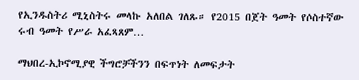የኢንዱስትሪ ሚኒስትሩ መላኩ አለበል ገለጹ። የ2015 በጀት ዓመት የሶስተኛው ሩብ ዓመት የሥራ አፈጻጸም…

ማህበረ-ኢኮኖሚያዊ ችግሮቻችንን በፍጥነት ለመፍታት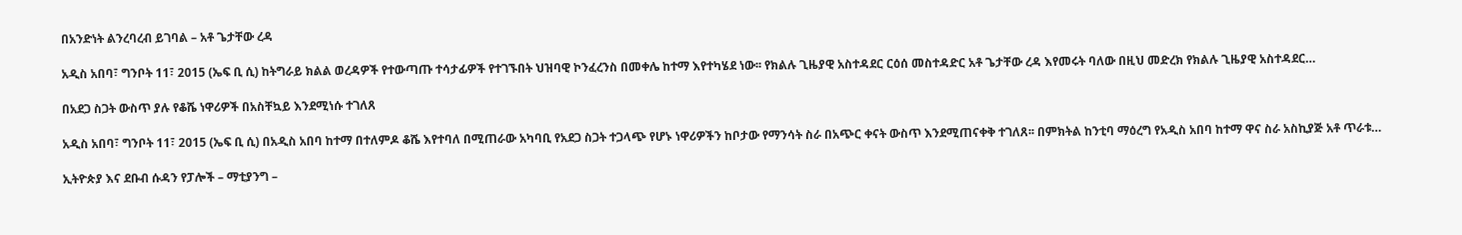በአንድነት ልንረባረብ ይገባል – አቶ ጌታቸው ረዳ

አዲስ አበባ፣ ግንቦት 11፣ 2015 (ኤፍ ቢ ሲ) ከትግራይ ክልል ወረዳዎች የተውጣጡ ተሳታፊዎች የተገኙበት ህዝባዊ ኮንፈረንስ በመቀሌ ከተማ እየተካሄደ ነው፡፡ የክልሉ ጊዜያዊ አስተዳደር ርዕሰ መስተዳድር አቶ ጌታቸው ረዳ እየመሩት ባለው በዚህ መድረክ የክልሉ ጊዜያዊ አስተዳደር…

በአደጋ ስጋት ውስጥ ያሉ የቆሼ ነዋሪዎች በአስቸኳይ እንደሚነሱ ተገለጸ

አዲስ አበባ፣ ግንቦት 11፣ 2015 (ኤፍ ቢ ሲ) በአዲስ አበባ ከተማ በተለምዶ ቆሼ እየተባለ በሚጠራው አካባቢ የአደጋ ስጋት ተጋላጭ የሆኑ ነዋሪዎችን ከቦታው የማንሳት ስራ በአጭር ቀናት ውስጥ እንደሚጠናቀቅ ተገለጸ፡፡ በምክትል ከንቲባ ማዕረግ የአዲስ አበባ ከተማ ዋና ስራ አስኪያጅ አቶ ጥራቱ…

ኢትዮጵያ እና ደቡብ ሱዳን የፓሎች – ማቲያንግ –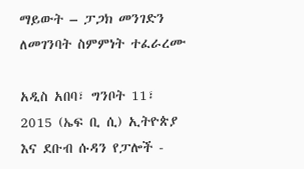ማይውት – ፓጋክ መንገድን ለመገንባት ስምምነት ተፈራረሙ

አዲስ አበባ፣ ግንቦት 11፣ 2015 (ኤፍ ቢ ሲ) ኢትዮጵያ እና ደቡብ ሱዳን የፓሎች -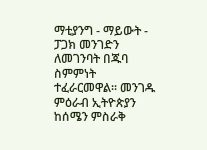ማቲያንግ - ማይውት - ፓጋክ መንገድን ለመገንባት በጁባ ስምምነት ተፈራርመዋል፡፡ መንገዱ ምዕራብ ኢትዮጵያን ከሰሜን ምስራቅ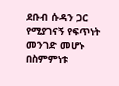ደቡብ ሱዳን ጋር የሚያገናኝ የፍጥነት መንገድ መሆኑ በስምምነቱ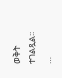ወቅት ተገልጿል፡፡…